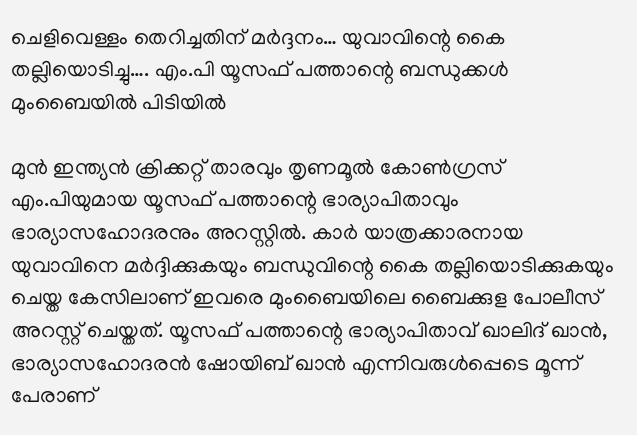ചെളിവെള്ളം തെറിച്ചതിന് മർദ്ദനം… യുവാവിന്റെ കൈ തല്ലിയൊടിച്ചു…. എം.പി യൂസഫ് പത്താന്റെ ബന്ധുക്കൾ മുംബൈയിൽ പിടിയിൽ

മുൻ ഇന്ത്യൻ ക്രിക്കറ്റ് താരവും തൃണമൂൽ കോൺഗ്രസ് എം.പിയുമായ യൂസഫ് പത്താന്റെ ഭാര്യാപിതാവും ഭാര്യാസഹോദരനും അറസ്റ്റിൽ. കാർ യാത്രക്കാരനായ യുവാവിനെ മർദ്ദിക്കുകയും ബന്ധുവിന്റെ കൈ തല്ലിയൊടിക്കുകയും ചെയ്ത കേസിലാണ് ഇവരെ മുംബൈയിലെ ബൈക്കുള പോലീസ് അറസ്റ്റ് ചെയ്തത്. യൂസഫ് പത്താന്റെ ഭാര്യാപിതാവ് ഖാലിദ് ഖാൻ, ഭാര്യാസഹോദരൻ ഷോയിബ് ഖാൻ എന്നിവരുൾപ്പെടെ മൂന്ന് പേരാണ്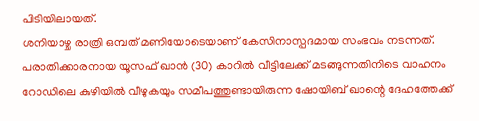പിടിയിലായത്.
ശനിയാഴ്ച രാത്രി ഒമ്പത് മണിയോടെയാണ് കേസിനാസ്പദമായ സംഭവം നടന്നത്. പരാതിക്കാരനായ യൂസഫ് ഖാൻ (30) കാറിൽ വീട്ടിലേക്ക് മടങ്ങുന്നതിനിടെ വാഹനം റോഡിലെ കുഴിയിൽ വീഴുകയും സമീപത്തുണ്ടായിരുന്ന ഷോയിബ് ഖാന്റെ ദേഹത്തേക്ക്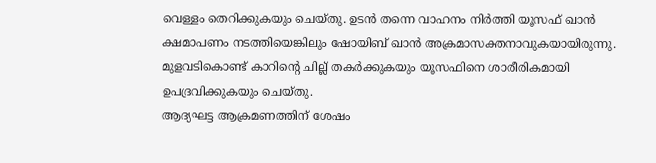വെള്ളം തെറിക്കുകയും ചെയ്തു. ഉടൻ തന്നെ വാഹനം നിർത്തി യൂസഫ് ഖാൻ ക്ഷമാപണം നടത്തിയെങ്കിലും ഷോയിബ് ഖാൻ അക്രമാസക്തനാവുകയായിരുന്നു. മുളവടികൊണ്ട് കാറിന്റെ ചില്ല് തകർക്കുകയും യൂസഫിനെ ശാരീരികമായി ഉപദ്രവിക്കുകയും ചെയ്തു.
ആദ്യഘട്ട ആക്രമണത്തിന് ശേഷം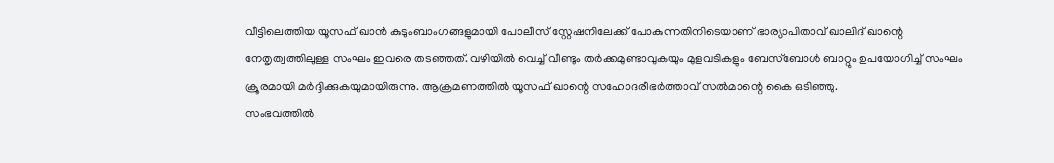വീട്ടിലെത്തിയ യൂസഫ് ഖാൻ കുടുംബാംഗങ്ങളുമായി പോലീസ് സ്റ്റേഷനിലേക്ക് പോകുന്നതിനിടെയാണ് ഭാര്യാപിതാവ് ഖാലിദ് ഖാന്റെ നേതൃത്വത്തിലുള്ള സംഘം ഇവരെ തടഞ്ഞത്. വഴിയിൽ വെച്ച് വീണ്ടും തർക്കമുണ്ടാവുകയും മുളവടികളും ബേസ്ബോൾ ബാറ്റും ഉപയോഗിച്ച് സംഘം ക്രൂരമായി മർദ്ദിക്കുകയുമായിരുന്നു. ആക്രമണത്തിൽ യൂസഫ് ഖാന്റെ സഹോദരീഭർത്താവ് സൽമാന്റെ കൈ ഒടിഞ്ഞു.
സംഭവത്തിൽ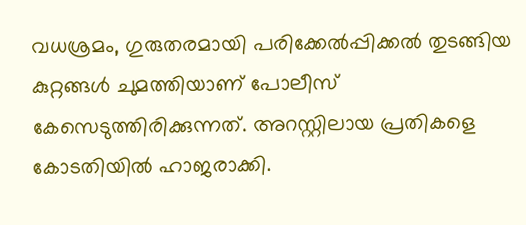വധശ്രമം, ഗുരുതരമായി പരിക്കേൽപ്പിക്കൽ തുടങ്ങിയ കുറ്റങ്ങൾ ചുമത്തിയാണ് പോലീസ് കേസെടുത്തിരിക്കുന്നത്. അറസ്റ്റിലായ പ്രതികളെ കോടതിയിൽ ഹാജരാക്കി.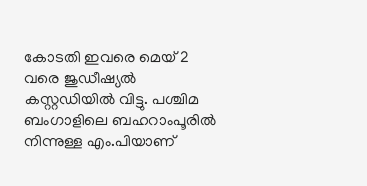കോടതി ഇവരെ മെയ് 2 വരെ ജുഡീഷ്യൽ കസ്റ്റഡിയിൽ വിട്ടു. പശ്ചിമ ബംഗാളിലെ ബഹറാംപൂരിൽ നിന്നുള്ള എം.പിയാണ്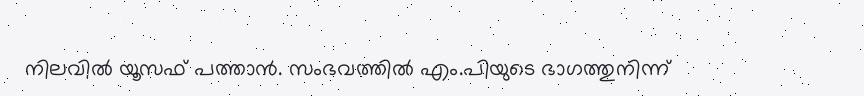നിലവിൽ യൂസഫ് പത്താൻ. സംഭവത്തിൽ എം.പിയുടെ ഭാഗത്തുനിന്ന്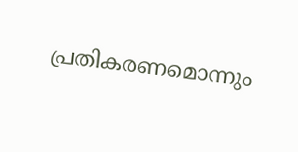പ്രതികരണമൊന്നും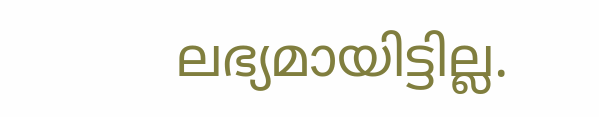ലഭ്യമായിട്ടില്ല.